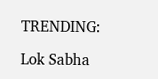TRENDING:

Lok Sabha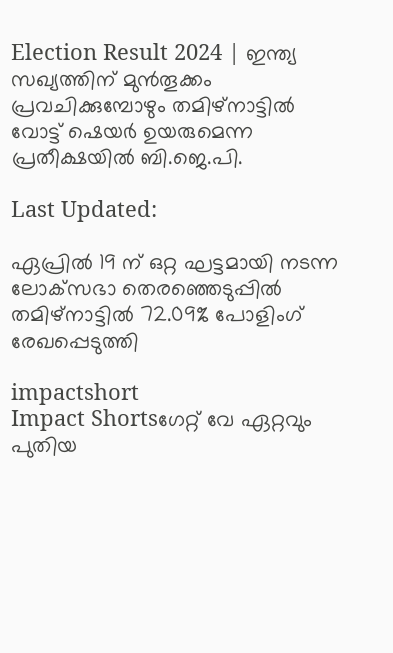Election Result 2024 | ഇന്ത്യ സഖ്യത്തിന് മുൻ‌തൂക്കം പ്രവചിക്കുമ്പോഴും തമിഴ്നാട്ടിൽ വോട്ട് ഷെയർ ഉയരുമെന്ന പ്രതീക്ഷയിൽ ബി.ജെ.പി.

Last Updated:

ഏപ്രിൽ 19 ന് ഒറ്റ ഘട്ടമായി നടന്ന ലോക്‌സഭാ തെരഞ്ഞെടുപ്പിൽ തമിഴ്‌നാട്ടിൽ 72.09% പോളിംഗ് രേഖപ്പെടുത്തി

impactshort
Impact Shortsഗേറ്റ് വേ ഏറ്റവും പുതിയ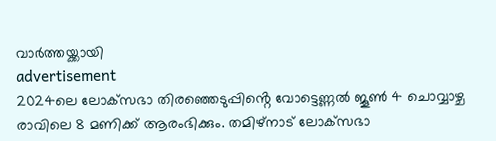വാർത്തയ്ക്കായി
advertisement
2024ലെ ലോക്‌സഭാ തിരഞ്ഞെടുപ്പിൻ്റെ വോട്ടെണ്ണൽ ജൂൺ 4 ചൊവ്വാഴ്ച രാവിലെ 8 മണിക്ക് ആരംഭിക്കും. തമിഴ്‌നാട് ലോക്‌സഭാ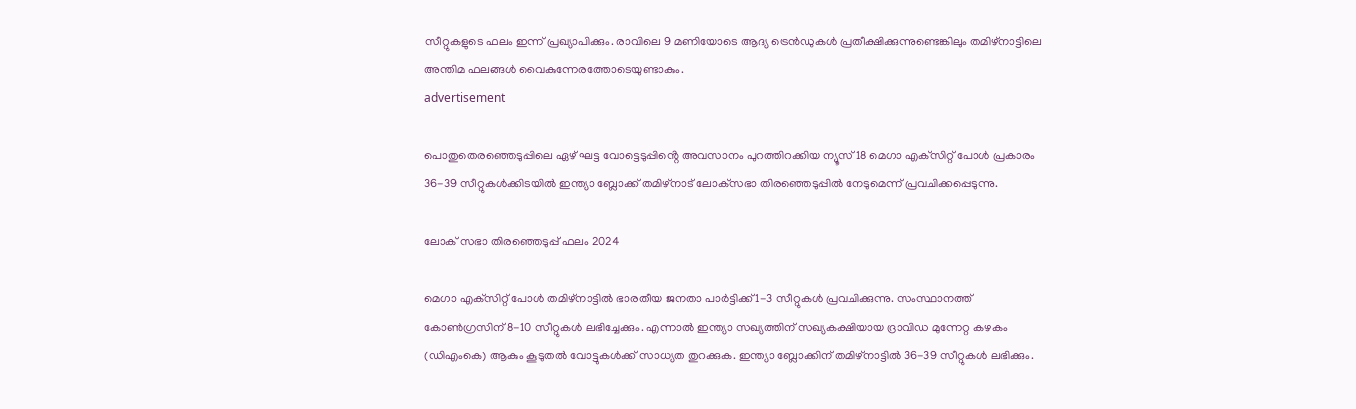സീറ്റുകളുടെ ഫലം ഇന്ന് പ്രഖ്യാപിക്കും. രാവിലെ 9 മണിയോടെ ആദ്യ ട്രെൻഡുകൾ പ്രതീക്ഷിക്കുന്നുണ്ടെങ്കിലും തമിഴ്‌നാട്ടിലെ അന്തിമ ഫലങ്ങൾ വൈകുന്നേരത്തോടെയുണ്ടാകും.
advertisement

പൊതുതെരഞ്ഞെടുപ്പിലെ ഏഴ് ഘട്ട വോട്ടെടുപ്പിൻ്റെ അവസാനം പുറത്തിറക്കിയ ന്യൂസ് 18 മെഗാ എക്‌സിറ്റ് പോൾ പ്രകാരം 36-39 സീറ്റുകൾക്കിടയിൽ ഇന്ത്യാ ബ്ലോക്ക് തമിഴ്‌നാട് ലോക്‌സഭാ തിരഞ്ഞെടുപ്പിൽ നേടുമെന്ന് പ്രവചിക്കപ്പെടുന്നു.

ലോക് സഭാ തിരഞ്ഞെടുപ്പ് ഫലം 2024

മെഗാ എക്‌സിറ്റ് പോൾ തമിഴ്‌നാട്ടിൽ ഭാരതീയ ജനതാ പാർട്ടിക്ക് 1-3 സീറ്റുകൾ പ്രവചിക്കുന്നു. സംസ്ഥാനത്ത് കോൺഗ്രസിന് 8-10 സീറ്റുകൾ ലഭിച്ചേക്കും. എന്നാൽ ഇന്ത്യാ സഖ്യത്തിന് സഖ്യകക്ഷിയായ ദ്രാവിഡ മുന്നേറ്റ കഴകം (ഡിഎംകെ) ആകും കൂടുതൽ വോട്ടുകൾക്ക് സാധ്യത തുറക്കുക. ഇന്ത്യാ ബ്ലോക്കിന് തമിഴ്‌നാട്ടിൽ 36-39 സീറ്റുകൾ ലഭിക്കും.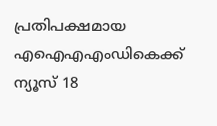പ്രതിപക്ഷമായ എഐഎഎംഡികെക്ക് ന്യൂസ് 18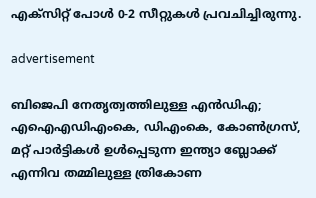എക്‌സിറ്റ് പോൾ 0-2 സീറ്റുകൾ പ്രവചിച്ചിരുന്നു.

advertisement

ബിജെപി നേതൃത്വത്തിലുള്ള എൻഡിഎ; എഐഎഡിഎംകെ, ഡിഎംകെ, കോൺഗ്രസ്, മറ്റ് പാർട്ടികൾ ഉൾപ്പെടുന്ന ഇന്ത്യാ ബ്ലോക്ക് എന്നിവ തമ്മിലുള്ള ത്രികോണ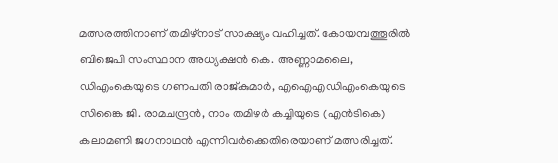മത്സരത്തിനാണ് തമിഴ്‌നാട് സാക്ഷ്യം വഹിച്ചത്. കോയമ്പത്തൂരിൽ ബിജെപി സംസ്ഥാന അധ്യക്ഷൻ കെ. അണ്ണാമലൈ, ഡിഎംകെയുടെ ഗണപതി രാജ്കുമാർ, എഐഎഡിഎംകെയുടെ സിങ്കൈ ജി. രാമചന്ദ്രൻ, നാം തമിഴർ കച്ചിയുടെ (എൻടികെ) കലാമണി ജഗനാഥൻ എന്നിവർക്കെതിരെയാണ് മത്സരിച്ചത്.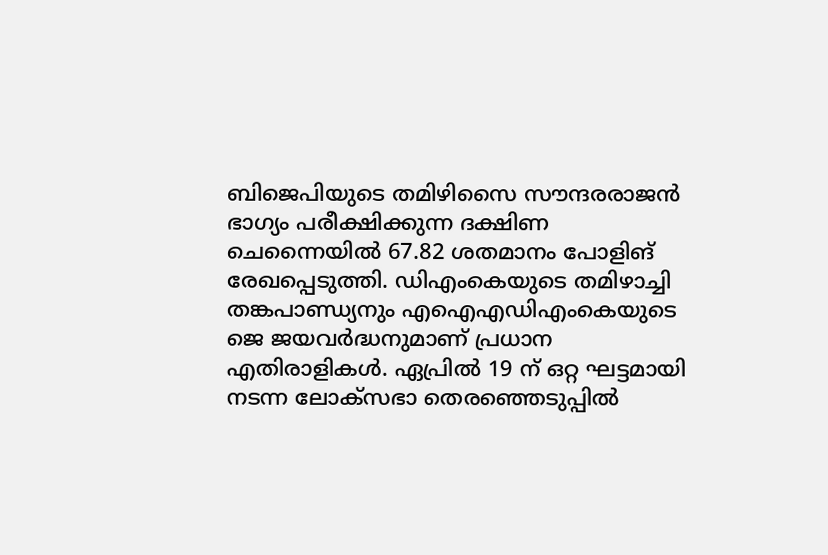ബിജെപിയുടെ തമിഴിസൈ സൗന്ദരരാജൻ ഭാഗ്യം പരീക്ഷിക്കുന്ന ദക്ഷിണ ചെന്നൈയിൽ 67.82 ശതമാനം പോളിങ് രേഖപ്പെടുത്തി. ഡിഎംകെയുടെ തമിഴാച്ചി തങ്കപാണ്ഡ്യനും എഐഎഡിഎംകെയുടെ ജെ ജയവർദ്ധനുമാണ് പ്രധാന എതിരാളികൾ. ഏപ്രിൽ 19 ന് ഒറ്റ ഘട്ടമായി നടന്ന ലോക്‌സഭാ തെരഞ്ഞെടുപ്പിൽ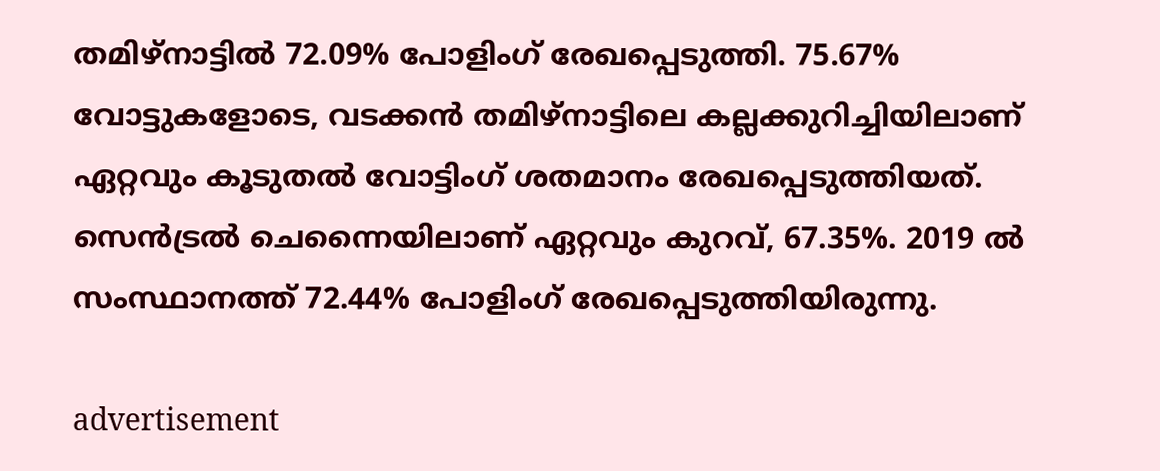തമിഴ്‌നാട്ടിൽ 72.09% പോളിംഗ് രേഖപ്പെടുത്തി. 75.67% വോട്ടുകളോടെ, വടക്കൻ തമിഴ്‌നാട്ടിലെ കല്ലക്കുറിച്ചിയിലാണ് ഏറ്റവും കൂടുതൽ വോട്ടിംഗ് ശതമാനം രേഖപ്പെടുത്തിയത്. സെൻട്രൽ ചെന്നൈയിലാണ് ഏറ്റവും കുറവ്, 67.35%. 2019 ൽ സംസ്ഥാനത്ത് 72.44% പോളിംഗ് രേഖപ്പെടുത്തിയിരുന്നു.

advertisement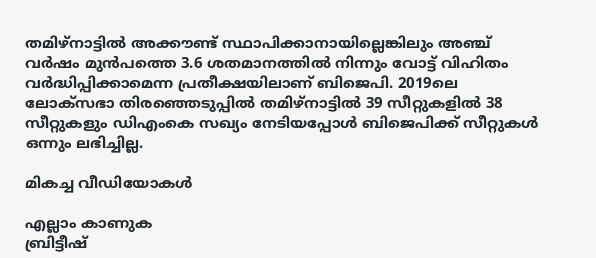തമിഴ്‌നാട്ടിൽ അക്കൗണ്ട് സ്ഥാപിക്കാനായില്ലെങ്കിലും അഞ്ച് വർഷം മുൻപത്തെ 3.6 ശതമാനത്തിൽ നിന്നും വോട്ട് വിഹിതം വർദ്ധിപ്പിക്കാമെന്ന പ്രതീക്ഷയിലാണ് ബിജെപി. 2019ലെ ലോക്‌സഭാ തിരഞ്ഞെടുപ്പിൽ തമിഴ്‌നാട്ടിൽ 39 സീറ്റുകളിൽ 38 സീറ്റുകളും ഡിഎംകെ സഖ്യം നേടിയപ്പോൾ ബിജെപിക്ക് സീറ്റുകൾ ഒന്നും ലഭിച്ചില്ല.

മികച്ച വീഡിയോകൾ

എല്ലാം കാണുക
ബ്രിട്ടീഷ്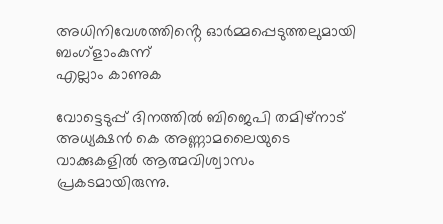അധിനിവേശത്തിൻ്റെ ഓർമ്മപ്പെടുത്തലുമായി ബംഗ്ളാംകുന്ന്
എല്ലാം കാണുക

വോട്ടെടുപ്പ് ദിനത്തിൽ ബിജെപി തമിഴ്നാട് അധ്യക്ഷൻ കെ അണ്ണാമലൈയുടെ വാക്കുകളിൽ ആത്മവിശ്വാസം പ്രകടമായിരുന്നു.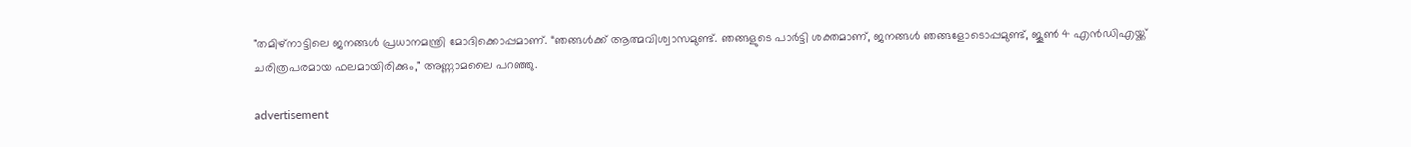"തമിഴ്നാട്ടിലെ ജനങ്ങൾ പ്രധാനമന്ത്രി മോദിക്കൊപ്പമാണ്. “ഞങ്ങൾക്ക് ആത്മവിശ്വാസമുണ്ട്. ഞങ്ങളുടെ പാർട്ടി ശക്തമാണ്, ജനങ്ങൾ ഞങ്ങളോടൊപ്പമുണ്ട്, ജൂൺ 4 എൻഡിഎയ്ക്ക് ചരിത്രപരമായ ഫലമായിരിക്കും," അണ്ണാമലൈ പറഞ്ഞു.

advertisement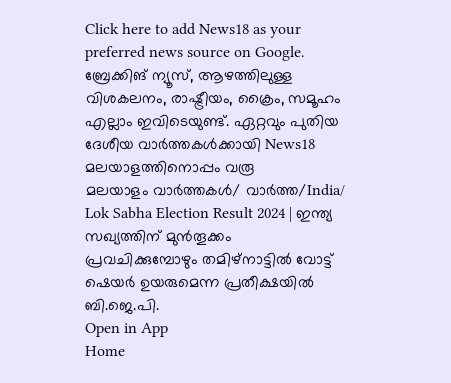Click here to add News18 as your preferred news source on Google.
ബ്രേക്കിങ് ന്യൂസ്, ആഴത്തിലുള്ള വിശകലനം, രാഷ്ട്രീയം, ക്രൈം, സമൂഹം എല്ലാം ഇവിടെയുണ്ട്. ഏറ്റവും പുതിയ ദേശീയ വാർത്തകൾക്കായി News18 മലയാളത്തിനൊപ്പം വരൂ
മലയാളം വാർത്തകൾ/ വാർത്ത/India/
Lok Sabha Election Result 2024 | ഇന്ത്യ സഖ്യത്തിന് മുൻ‌തൂക്കം പ്രവചിക്കുമ്പോഴും തമിഴ്നാട്ടിൽ വോട്ട് ഷെയർ ഉയരുമെന്ന പ്രതീക്ഷയിൽ ബി.ജെ.പി.
Open in App
Home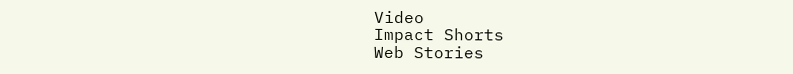Video
Impact Shorts
Web Stories